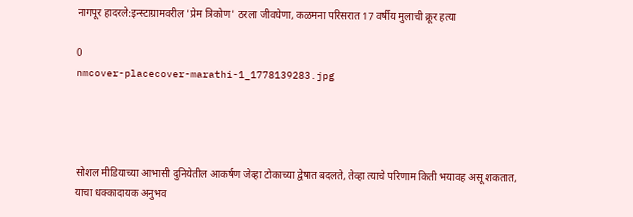नागपूर हादरले:इन्स्टाग्रामवरील 'प्रेम त्रिकोण' ठरला जीवघेणा, कळमना परिसरात 17 वर्षीय मुलाची क्रूर हत्या

0
nmcover-placecover-marathi-1_1778139283.jpg




सोशल मीडियाच्या आभासी दुनियेतील आकर्षण जेव्हा टोकाच्या द्वेषात बदलते, तेव्हा त्याचे परिणाम किती भयावह असू शकतात, याचा धक्कादायक अनुभव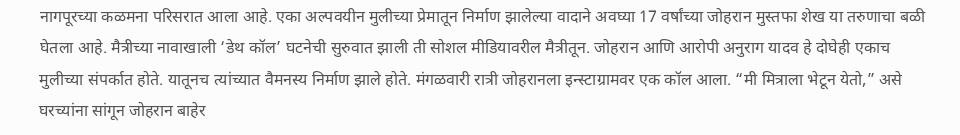नागपूरच्या कळमना परिसरात आला आहे. एका अल्पवयीन मुलीच्या प्रेमातून निर्माण झालेल्या वादाने अवघ्या 17 वर्षांच्या जोहरान मुस्तफा शेख या तरुणाचा बळी घेतला आहे. मैत्रीच्या नावाखाली ‘डेथ कॉल’ घटनेची सुरुवात झाली ती सोशल मीडियावरील मैत्रीतून. जोहरान आणि आरोपी अनुराग यादव हे दोघेही एकाच मुलीच्या संपर्कात होते. यातूनच त्यांच्यात वैमनस्य निर्माण झाले होते. मंगळवारी रात्री जोहरानला इन्स्टाग्रामवर एक कॉल आला. “मी मित्राला भेटून येतो,” असे घरच्यांना सांगून जोहरान बाहेर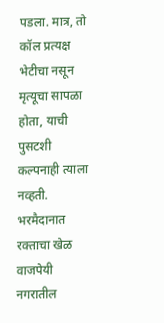पडला. मात्र, तो कॉल प्रत्यक्ष भेटीचा नसून मृत्यूचा सापळा होता, याची पुसटशी कल्पनाही त्याला नव्हती. भरमैदानात रक्ताचा खेळ वाजपेयी नगरातील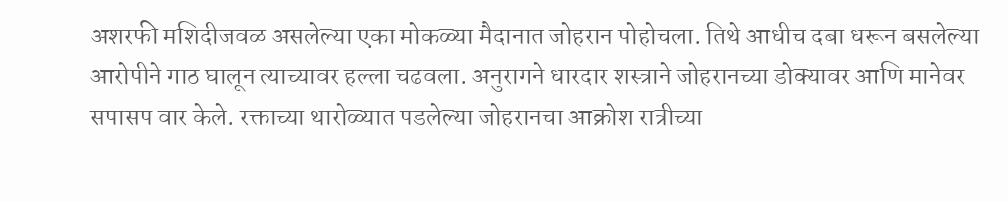अशरफी मशिदीजवळ असलेल्या एका मोकळ्या मैदानात जोहरान पोहोचला. तिथे आधीच दबा धरून बसलेल्या आरोपीने गाठ घालून त्याच्यावर हल्ला चढवला. अनुरागने धारदार शस्त्राने जोहरानच्या डोक्यावर आणि मानेवर सपासप वार केले. रक्ताच्या थारोळ्यात पडलेल्या जोहरानचा आक्रोश रात्रीच्या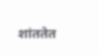शांततेत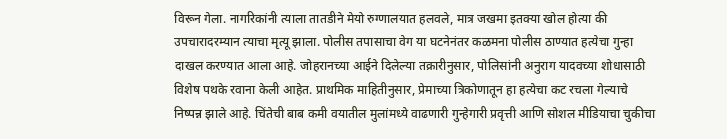विरून गेला. नागरिकांनी त्याला तातडीने मेयो रुग्णालयात हलवले, मात्र जखमा इतक्या खोल होत्या की उपचारादरम्यान त्याचा मृत्यू झाला. पोलीस तपासाचा वेग या घटनेनंतर कळमना पोलीस ठाण्यात हत्येचा गुन्हा दाखल करण्यात आला आहे. जोहरानच्या आईने दिलेल्या तक्रारीनुसार, पोलिसांनी अनुराग यादवच्या शोधासाठी विशेष पथके रवाना केली आहेत. प्राथमिक माहितीनुसार, प्रेमाच्या त्रिकोणातून हा हत्येचा कट रचला गेल्याचे निष्पन्न झाले आहे. चिंतेची बाब कमी वयातील मुलांमध्ये वाढणारी गुन्हेगारी प्रवृत्ती आणि सोशल मीडियाचा चुकीचा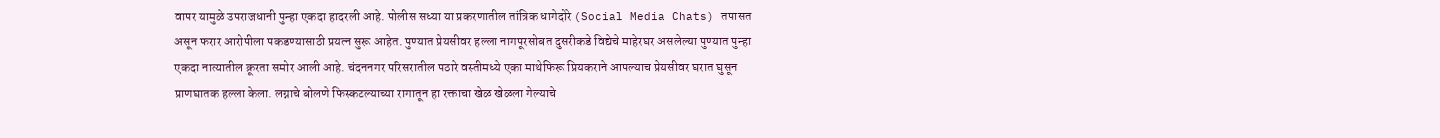वापर यामुळे उपराजधानी पुन्हा एकदा हादरली आहे. पोलीस सध्या या प्रकरणातील तांत्रिक धागेदोरे (Social Media Chats) तपासत असून फरार आरोपीला पकडण्यासाठी प्रयत्न सुरू आहेत. पुण्यात प्रेयसीवर हल्ला नागपूरसोबत दुसरीकडे विद्येचे माहेरघर असलेल्या पुण्यात पुन्हा एकदा नात्यातील क्रूरता समोर आली आहे. चंदननगर परिसरातील पठारे वस्तीमध्ये एका माथेफिरू प्रियकराने आपल्याच प्रेयसीवर घरात घुसून प्राणघातक हल्ला केला. लग्नाचे बोलणे फिस्कटल्याच्या रागातून हा रक्ताचा खेळ खेळला गेल्याचे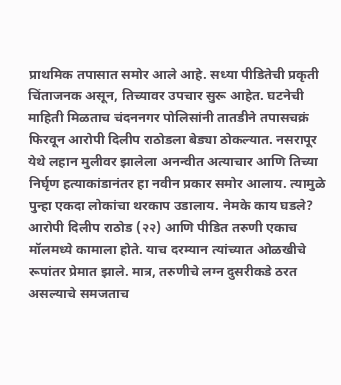प्राथमिक तपासात समोर आले आहे. सध्या पीडितेची प्रकृती चिंताजनक असून, तिच्यावर उपचार सुरू आहेत. घटनेची माहिती मिळताच चंदननगर पोलिसांनी तातडीने तपासचक्रं फिरवून आरोपी दिलीप राठोडला बेड्या ठोकल्यात. नसरापूर येथे लहान मुलीवर झालेला अनन्वीत अत्याचार आणि तिच्या निर्घृण हत्याकांडानंतर हा नवीन प्रकार समोर आलाय. त्यामुळे पुन्हा एकदा लोकांचा थरकाप उडालाय. नेमके काय घडले? आरोपी दिलीप राठोड (२२) आणि पीडित तरुणी एकाच मॉलमध्ये कामाला होते. याच दरम्यान त्यांच्यात ओळखीचे रूपांतर प्रेमात झाले. मात्र, तरुणीचे लग्न दुसरीकडे ठरत असल्याचे समजताच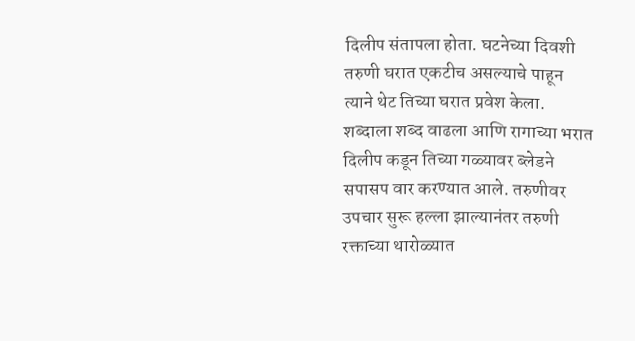दिलीप संतापला होता. घटनेच्या दिवशी तरुणी घरात एकटीच असल्याचे पाहून त्याने थेट तिच्या घरात प्रवेश केला. शब्दाला शब्द वाढला आणि रागाच्या भरात दिलीप कडून तिच्या गळ्यावर ब्लेडने सपासप वार करण्यात आले. तरुणीवर उपचार सुरू हल्ला झाल्यानंतर तरुणी रक्ताच्या थारोळ्यात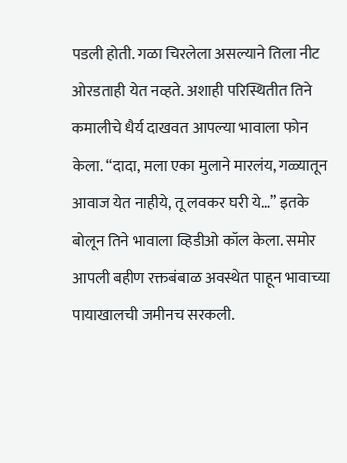पडली होती. गळा चिरलेला असल्याने तिला नीट ओरडताही येत नव्हते. अशाही परिस्थितीत तिने कमालीचे धैर्य दाखवत आपल्या भावाला फोन केला. “दादा, मला एका मुलाने मारलंय, गळ्यातून आवाज येत नाहीये, तू लवकर घरी ये…” इतके बोलून तिने भावाला व्हिडीओ कॉल केला. समोर आपली बहीण रक्तबंबाळ अवस्थेत पाहून भावाच्या पायाखालची जमीनच सरकली.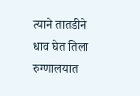त्याने तातडीने धाव घेत तिला रुग्णालयात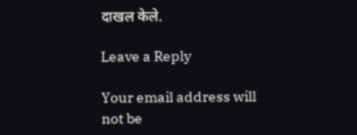दाखल केले.

Leave a Reply

Your email address will not be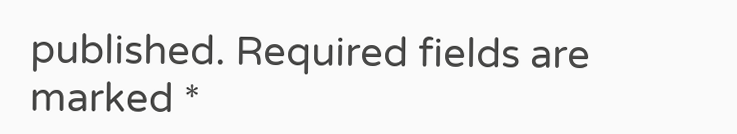published. Required fields are marked *